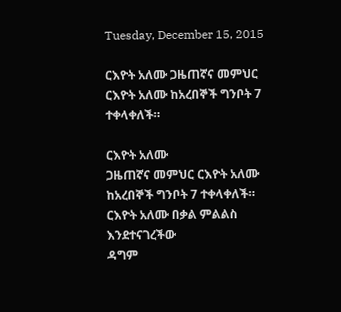Tuesday, December 15, 2015

ርእዮት አለሙ ጋዜጠኛና መምህር ርእዮት አለሙ ከአረበኞች ግንቦት 7 ተቀላቀለች።

ርእዮት አለሙ
ጋዜጠኛና መምህር ርእዮት አለሙ ከአረበኞች ግንቦት 7 ተቀላቀለች።
ርእዮት አለሙ በቃል ምልልስ እንደተናገረችው
ዳግም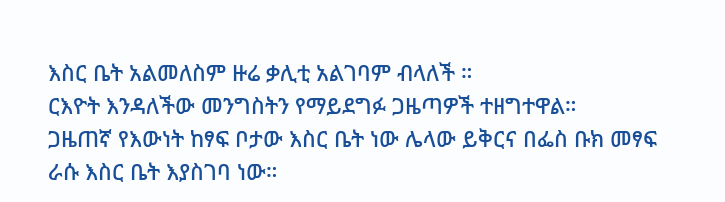እስር ቤት አልመለስም ዙሬ ቃሊቲ አልገባም ብላለች ።
ርእዮት እንዳለችው መንግስትን የማይደግፉ ጋዜጣዎች ተዘግተዋል።
ጋዜጠኛ የእውነት ከፃፍ ቦታው እስር ቤት ነው ሌላው ይቅርና በፌስ ቡክ መፃፍ ራሱ እስር ቤት እያስገባ ነው።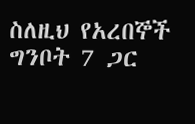ስለዚህ የአረበኞች ግንቦት 7 ጋር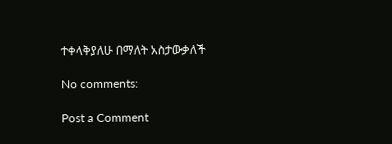ተቀላቅያለሁ በማለት አስታውቃለች

No comments:

Post a Comment